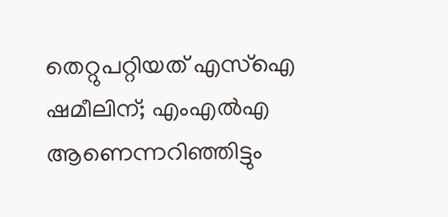തെറ്റുപറ്റിയത് എസ്‌ഐ ഷമീലിന്; എംഎല്‍എ ആണെന്നറിഞ്ഞിട്ടും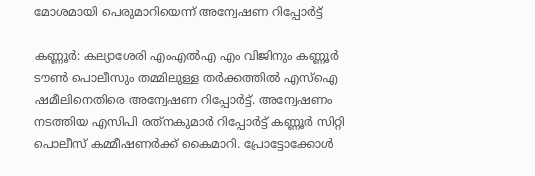മോശമായി പെരുമാറിയെന്ന് അന്വേഷണ റിപ്പോര്‍ട്ട്

കണ്ണൂര്‍: കല്യാശേരി എംഎല്‍എ എം വിജിനും കണ്ണൂര്‍ ടൗണ്‍ പൊലീസും തമ്മിലുള്ള തര്‍ക്കത്തില്‍ എസ്‌ഐ ഷമീലിനെതിരെ അന്വേഷണ റിപ്പോര്‍ട്ട്. അന്വേഷണം നടത്തിയ എസിപി രത്‌നകുമാര്‍ റിപ്പോര്‍ട്ട് കണ്ണൂര്‍ സിറ്റി പൊലീസ് കമ്മീഷണര്‍ക്ക് കൈമാറി. പ്രോട്ടോക്കോള്‍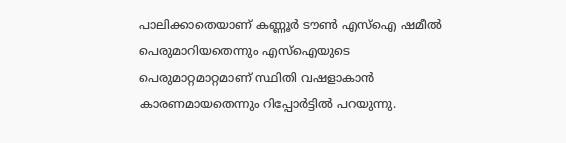പാലിക്കാതെയാണ് കണ്ണൂര്‍ ടൗണ്‍ എസ്‌ഐ ഷമീല്‍ പെരുമാറിയതെന്നും എസ്‌ഐയുടെ പെരുമാറ്റമാറ്റമാണ് സ്ഥിതി വഷളാകാന്‍ കാരണമായതെന്നും റിപ്പോര്‍ട്ടില്‍ പറയുന്നു.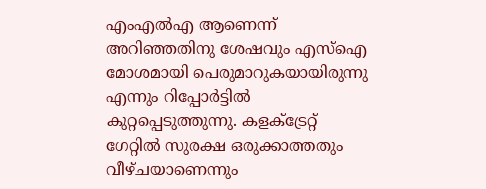എംഎല്‍എ ആണെന്ന് അറിഞ്ഞതിനു ശേഷവും എസ്‌ഐ മോശമായി പെരുമാറുകയായിരുന്നു എന്നും റിപ്പോര്‍ട്ടില്‍ കുറ്റപ്പെടുത്തുന്നു. കളക്ട്രേറ്റ് ഗേറ്റില്‍ സുരക്ഷ ഒരുക്കാത്തതും വീഴ്ചയാണെന്നും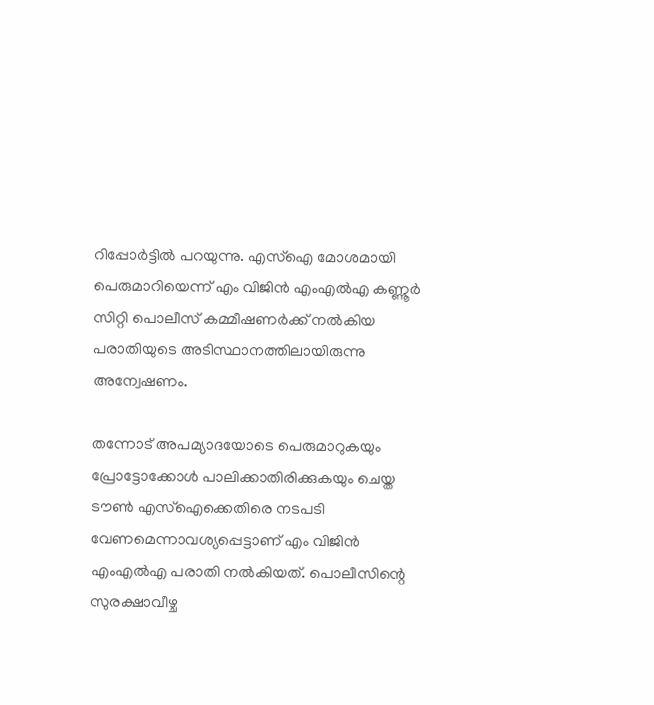റിപ്പോര്‍ട്ടില്‍ പറയുന്നു. എസ്‌ഐ മോശമായി പെരുമാറിയെന്ന് എം വിജിന്‍ എംഎല്‍എ കണ്ണൂര്‍ സിറ്റി പൊലീസ് കമ്മീഷണര്‍ക്ക് നല്‍കിയ പരാതിയുടെ അടിസ്ഥാനത്തിലായിരുന്നു അന്വേഷണം.

തന്നോട് അപമ്യാദയോടെ പെരുമാറുകയും പ്രോട്ടോക്കോള്‍ പാലിക്കാതിരിക്കുകയും ചെയ്ത ടൗണ്‍ എസ്‌ഐക്കെതിരെ നടപടി വേണമെന്നാവശ്യപ്പെട്ടാണ് എം വിജിന്‍ എംഎല്‍എ പരാതി നല്‍കിയത്. പൊലീസിന്റെ സുരക്ഷാവീഴ്ച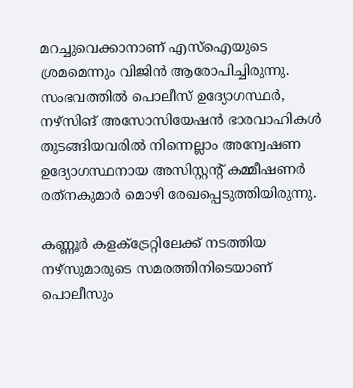മറച്ചുവെക്കാനാണ് എസ്‌ഐയുടെ ശ്രമമെന്നും വിജിന്‍ ആരോപിച്ചിരുന്നു. സംഭവത്തില്‍ പൊലീസ് ഉദ്യോഗസ്ഥര്‍, നഴ്‌സിങ് അസോസിയേഷന്‍ ഭാരവാഹികള്‍ തുടങ്ങിയവരില്‍ നിന്നെല്ലാം അന്വേഷണ ഉദ്യോഗസ്ഥനായ അസിസ്റ്റന്റ് കമ്മീഷണര്‍ രത്‌നകുമാര്‍ മൊഴി രേഖപ്പെടുത്തിയിരുന്നു.

കണ്ണൂര്‍ കളക്ട്രേറ്റിലേക്ക് നടത്തിയ നഴ്‌സുമാരുടെ സമരത്തിനിടെയാണ് പൊലീസും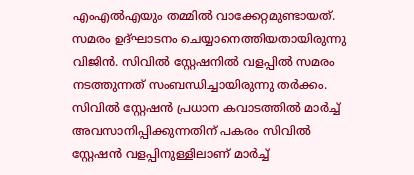എംഎല്‍എയും തമ്മില്‍ വാക്കേറ്റമുണ്ടായത്. സമരം ഉദ്ഘാടനം ചെയ്യാനെത്തിയതായിരുന്നു വിജിന്‍. സിവില്‍ സ്റ്റേഷനില്‍ വളപ്പില്‍ സമരം നടത്തുന്നത് സംബന്ധിച്ചായിരുന്നു തര്‍ക്കം. സിവില്‍ സ്റ്റേഷന്‍ പ്രധാന കവാടത്തില്‍ മാര്‍ച്ച് അവസാനിപ്പിക്കുന്നതിന് പകരം സിവില്‍ സ്റ്റേഷന്‍ വളപ്പിനുള്ളിലാണ് മാര്‍ച്ച്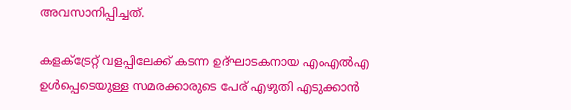അവസാനിപ്പിച്ചത്.

കളക്ട്രേറ്റ് വളപ്പിലേക്ക് കടന്ന ഉദ്ഘാടകനായ എംഎല്‍എ ഉള്‍പ്പെടെയുള്ള സമരക്കാരുടെ പേര് എഴുതി എടുക്കാന്‍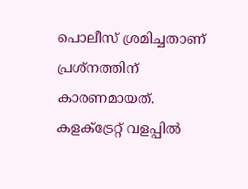പൊലീസ് ശ്രമിച്ചതാണ് പ്രശ്‌നത്തിന് കാരണമായത്. കളക്ട്രേറ്റ് വളപ്പില്‍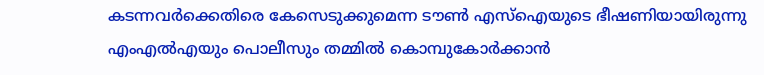കടന്നവര്‍ക്കെതിരെ കേസെടുക്കുമെന്ന ടൗണ്‍ എസ്‌ഐയുടെ ഭീഷണിയായിരുന്നു എംഎല്‍എയും പൊലീസും തമ്മില്‍ കൊമ്പുകോര്‍ക്കാന്‍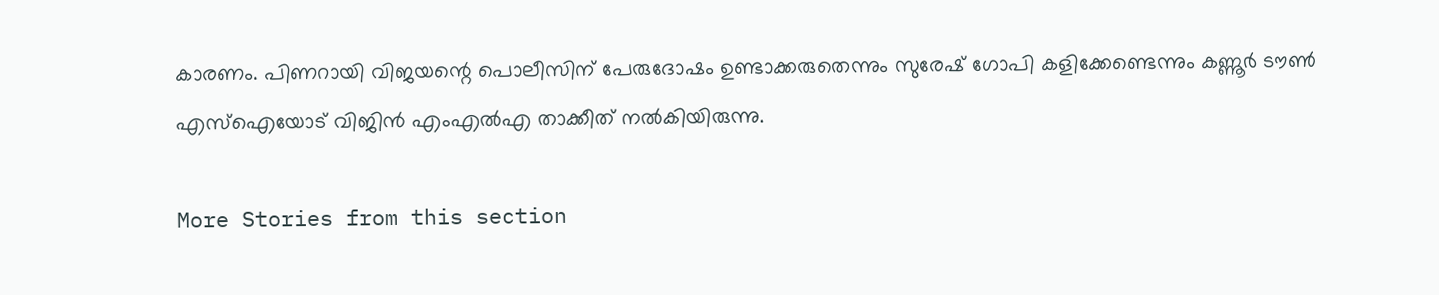കാരണം. പിണറായി വിജയന്റെ പൊലീസിന് പേരുദോഷം ഉണ്ടാക്കരുതെന്നും സുരേഷ് ഗോപി കളിക്കേണ്ടെന്നും കണ്ണൂര്‍ ടൗണ്‍ എസ്‌ഐയോട് വിജിന്‍ എംഎല്‍എ താക്കീത് നല്‍കിയിരുന്നു.

More Stories from this section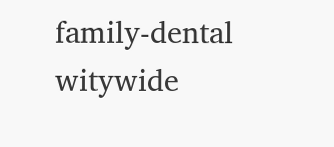family-dental
witywide